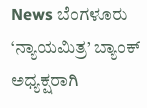News ಬೆಂಗಳೂರು ‘ನ್ಯಾಯಮಿತ್ರ’ ಬ್ಯಾಂಕ್ ಅಧ್ಯಕ್ಷರಾಗಿ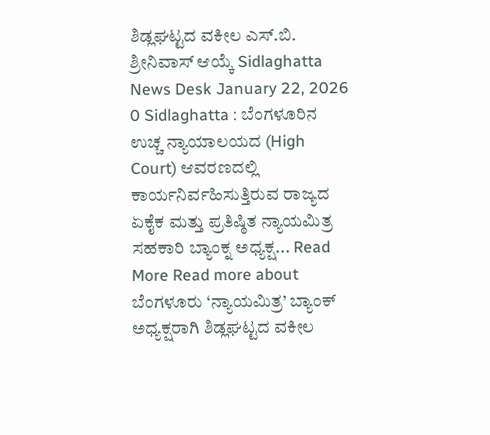ಶಿಡ್ಲಘಟ್ಟದ ವಕೀಲ ಎಸ್.ಬಿ. ಶ್ರೀನಿವಾಸ್ ಆಯ್ಕೆ Sidlaghatta News Desk January 22, 2026 0 Sidlaghatta : ಬೆಂಗಳೂರಿನ ಉಚ್ಚ ನ್ಯಾಯಾಲಯದ (High Court) ಆವರಣದಲ್ಲಿ ಕಾರ್ಯನಿರ್ವಹಿಸುತ್ತಿರುವ ರಾಜ್ಯದ ಏಕೈಕ ಮತ್ತು ಪ್ರತಿಷ್ಠಿತ ನ್ಯಾಯಮಿತ್ರ ಸಹಕಾರಿ ಬ್ಯಾಂಕ್ನ ಅಧ್ಯಕ್ಷ... Read More Read more about ಬೆಂಗಳೂರು ‘ನ್ಯಾಯಮಿತ್ರ’ ಬ್ಯಾಂಕ್ ಅಧ್ಯಕ್ಷರಾಗಿ ಶಿಡ್ಲಘಟ್ಟದ ವಕೀಲ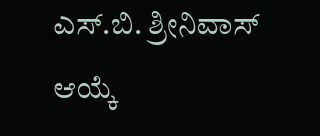ಎಸ್.ಬಿ. ಶ್ರೀನಿವಾಸ್ ಆಯ್ಕೆ